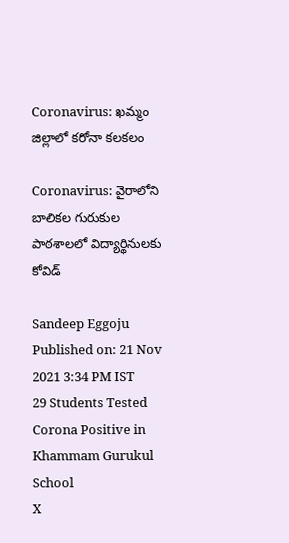Coronavirus: ఖమ్మం జిల్లాలో కరోనా కలకలం

Coronavirus: వైరాలోని బాలికల గురుకుల పాఠశాలలో విద్యార్థినులకు కోవిడ్‌

Sandeep Eggoju
Published on: 21 Nov 2021 3:34 PM IST
29 Students Tested Corona Positive in Khammam Gurukul School
X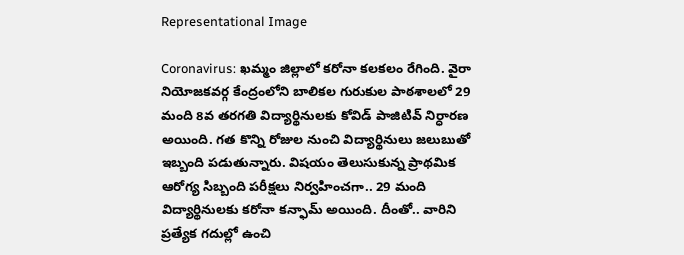Representational Image

Coronavirus: ఖమ్మం జిల్లాలో కరోనా కలకలం రేగింది. వైరా నియోజకవర్గ కేంద్రంలోని బాలికల గురుకుల పాఠశాలలో 29 మంది 8వ తరగతి విద్యార్థినులకు కోవిడ్‌ పాజిటివ్‌ నిర్ధారణ అయింది. గత కొన్ని రోజుల నుంచి విద్యార్థినులు జలుబుతో ఇబ్బంది పడుతున్నారు. విషయం తెలుసుకున్న ప్రాథమిక ఆరోగ్య సిబ్బంది పరీక్షలు నిర్వహించగా.. 29 మంది విద్యార్థినులకు కరోనా కన్ఫామ్‌ అయింది. దీంతో.. వారిని ప్రత్యేక గదుల్లో ఉంచి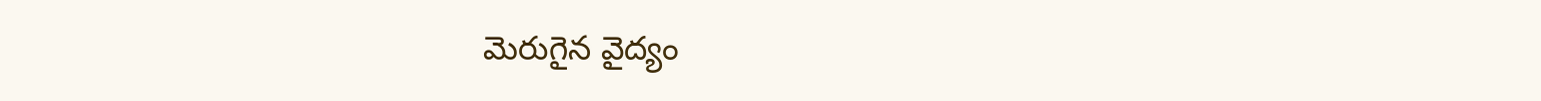మెరుగైన వైద్యం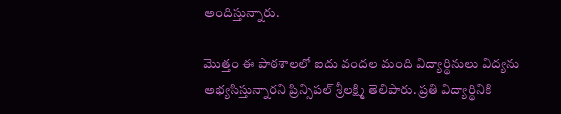అందిస్తున్నారు.

మొత్తం ఈ పాఠశాలలో ఐదు వందల మంది విద్యార్థినులు విద్యను అభ్యసిస్తున్నారని ప్రిన్సిపల్‌ శ్రీలక్ష్మి తెలిపారు. ప్రతి విద్యార్థినికి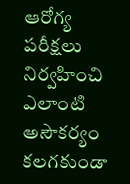ఆరోగ్య పరీక్షలు నిర్వహించి ఎలాంటి అసౌకర్యం కలగకుండా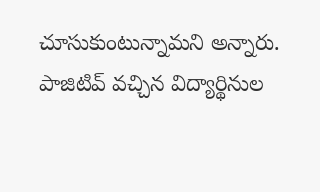చూసుకుంటున్నామని అన్నారు. పాజిటివ్‌ వచ్చిన విద్యార్థినుల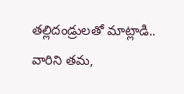తల్లిదండ్రులతో మాట్లాడి.. వారిని తమ,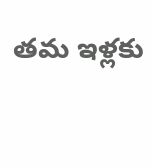తమ ఇళ్లకు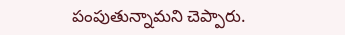పంపుతున్నామని చెప్పారు.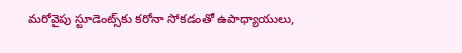మరోవైపు స్టూడెంట్స్‌కు కరోనా సోకడంతో ఉపాధ్యాయులు,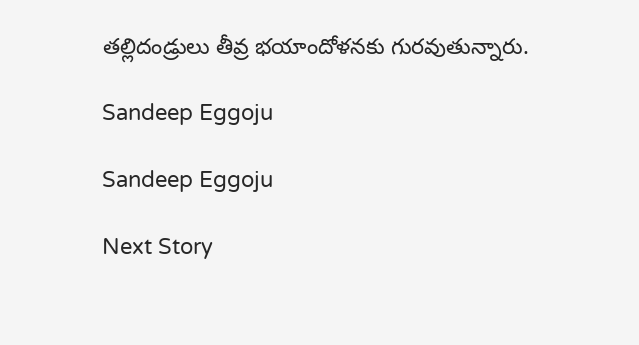తల్లిదండ్రులు తీవ్ర భయాందోళనకు గురవుతున్నారు.

Sandeep Eggoju

Sandeep Eggoju

Next Story